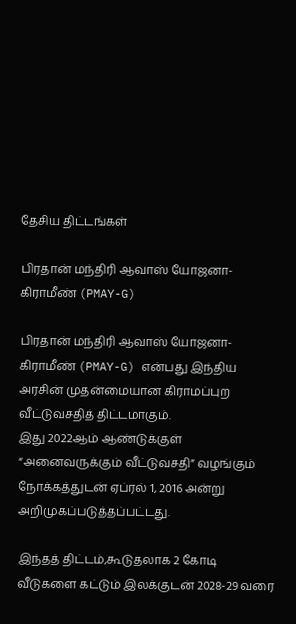தேசிய திட்டங்கள்

பிரதான் மந்திரி ஆவாஸ் யோஜனா-கிராமீண் (PMAY-G)

பிரதான் மந்திரி ஆவாஸ் யோஜனா-கிராமீண் (PMAY-G) என்பது இந்திய அரசின் முதன்மையான கிராமப்புற வீட்டுவசதித் திட்டமாகும்.
இது 2022ஆம் ஆண்டுக்குள் “அனைவருக்கும் வீட்டுவசதி” வழங்கும் நோக்கத்துடன் ஏப்ரல் 1, 2016 அன்று அறிமுகப்படுத்தப்பட்டது.

இந்தத் திட்டம்,கூடுதலாக 2 கோடி வீடுகளை கட்டும் இலக்குடன் 2028-29 வரை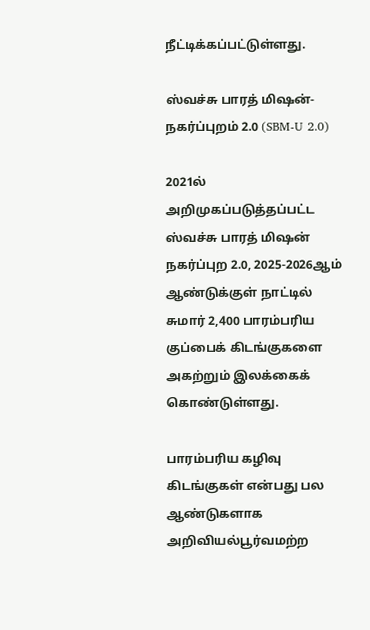நீட்டிக்கப்பட்டுள்ளது.

ஸ்வச்சு பாரத் மிஷன்-நகர்ப்புறம் 2.0 (SBM-U 2.0)

2021ல் அறிமுகப்படுத்தப்பட்ட ஸ்வச்சு பாரத் மிஷன் நகர்ப்புற 2.0, 2025-2026ஆம் ஆண்டுக்குள் நாட்டில் சுமார் 2,400 பாரம்பரிய குப்பைக் கிடங்குகளை அகற்றும் இலக்கைக் கொண்டுள்ளது.

பாரம்பரிய கழிவு கிடங்குகள் என்பது பல ஆண்டுகளாக அறிவியல்பூர்வமற்ற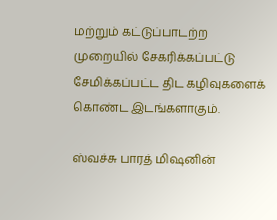மற்றும் கட்டுப்பாடற்ற முறையில் சேகரிக்கப்பட்டு சேமிக்கப்பட்ட திட கழிவுகளைக் கொண்ட இடங்களாகும்.

ஸ்வச்சு பாரத் மிஷனின்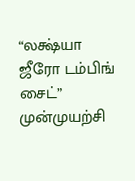“லக்ஷ்யா ஜீரோ டம்பிங் சைட்” முன்முயற்சி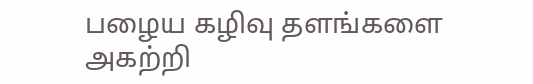பழைய கழிவு தளங்களை அகற்றி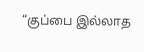“குப்பை இல்லாத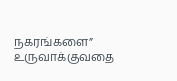நகரங்களை” உருவாக்குவதை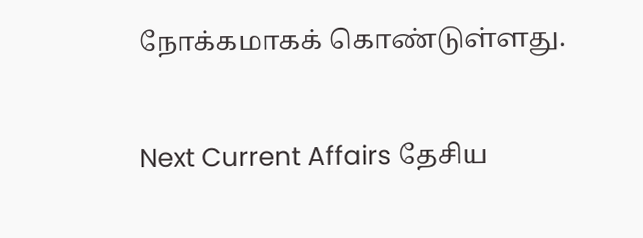நோக்கமாகக் கொண்டுள்ளது.

Next Current Affairs தேசிய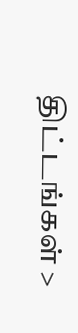திட்டங்கள் >